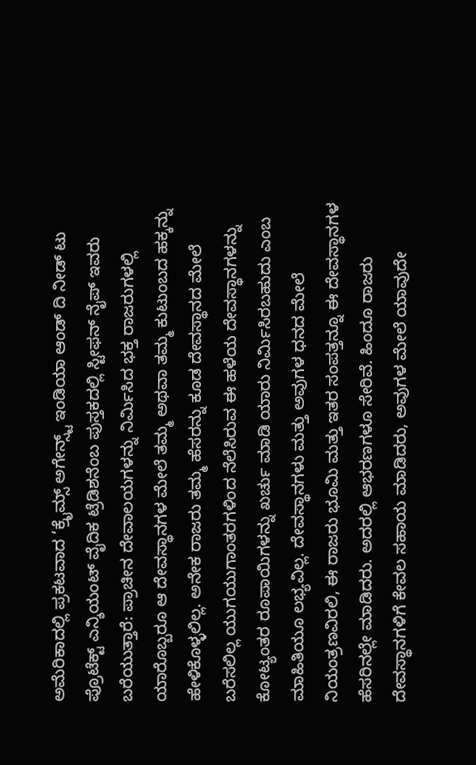ಅಮೆರಿಕಾದಲ್ಲಿ ಪ್ರಕಟವಾದ ‘ಕ್ರೈಮ್ಸ್ ಅಗೇನ್ಸ್ಟ್ ಇಂಡಿಯಾ ಆಂಡ್ ದಿ ನೀಡ್ ಟು ಪ್ರೊಟೆಕ್ಟ್ ಎನ್ಶಿಯಂಟ್ ವೈದಿಕ ಟ್ರೆಡಿಶನೆಂಬ ಪುಸ್ತಕದಲ್ಲಿ ಸ್ಟೀಫನ್ ನೈಪ್ ಇವರು ಬರೆಯುತ್ತಾರೆ: ಪ್ರಾಚೀನ ದೇವಾಲಯಗಳನ್ನು ನಿರ್ಮಿಸಿದ ಭಕ್ತ ರಾಜರುಗಳಲ್ಲಿ ಯಾರೊಬ್ಬರೂ ಆ ದೇವಸ್ಥಾನಗಳ ಮೇಲೆ ತಮ್ಮ ಅಥವಾ ತಮ್ಮ ಕುಟುಂಬದ ಹಕ್ಕನ್ನು ಹೇಳಿಕೊಳ್ಳಲಿಲ್ಲ. ಅನೇಕ ರಾಜರು ತಮ್ಮ ಹೆಸರನ್ನು ಕೂಡ ದೇವಸ್ಥಾನದ ಮೇಲೆ ಬರೆಸಲಿಲ್ಲ ಯುಗಯುಗಾಂತರಗಳಿಂದ ನೆಲೆಸಿರುವ ಈ ಹಳೆಯ ದೇವಸ್ಥಾನಗಳನ್ನು ಕೋಟ್ಯಂತರ ರೂಪಾಯಿಗಳನ್ನು ಖರ್ಚು ಮಾಡಿ ಯಾರು ನಿರ್ಮಿಸಿರಬಹುದು ಎಂಬ ಮಾಹಿತಿಯೂ ಲಭ್ಯವಿಲ್ಲ. ದೇವಸ್ಥಾನಗಳು ಮತ್ತು ಅವುಗಳ ಧನದ ಮೇಲೆ ನಿಯಂತ್ರಣವಿರಲಿ, ಈ ರಾಜರು ಭೂಮಿ ಮತ್ತು ಇತರ ಸಂಪತ್ತನ್ನೂ ಈ ದೇವಸ್ಥಾನಗಳ ಹೆಸರಿನಲ್ಲೇ ಮಾಡಿದರು. ಅದರಲ್ಲಿ ಆಭರಣಗಳೂ ಸೇರಿವೆ. ಹಿಂದೂ ರಾಜರು ದೇವಸ್ಥಾನಗಳಿಗೆ ಕೇವಲ ಸಹಾಯ ಮಾಡಿದರು, ಅವುಗಳ ಮೇಲೆ ಯಾವುದೇ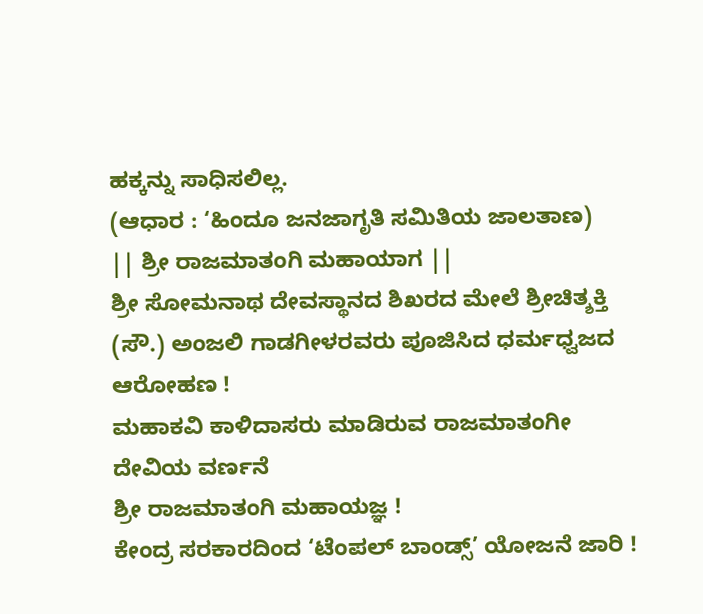ಹಕ್ಕನ್ನು ಸಾಧಿಸಲಿಲ್ಲ.
(ಆಧಾರ : ‘ಹಿಂದೂ ಜನಜಾಗೃತಿ ಸಮಿತಿಯ ಜಾಲತಾಣ)
|| ಶ್ರೀ ರಾಜಮಾತಂಗಿ ಮಹಾಯಾಗ ||
ಶ್ರೀ ಸೋಮನಾಥ ದೇವಸ್ಥಾನದ ಶಿಖರದ ಮೇಲೆ ಶ್ರೀಚಿತ್ಶಕ್ತಿ (ಸೌ.) ಅಂಜಲಿ ಗಾಡಗೀಳರವರು ಪೂಜಿಸಿದ ಧರ್ಮಧ್ವಜದ ಆರೋಹಣ !
ಮಹಾಕವಿ ಕಾಳಿದಾಸರು ಮಾಡಿರುವ ರಾಜಮಾತಂಗೀ ದೇವಿಯ ವರ್ಣನೆ
ಶ್ರೀ ರಾಜಮಾತಂಗಿ ಮಹಾಯಜ್ಞ !
ಕೇಂದ್ರ ಸರಕಾರದಿಂದ ‘ಟೆಂಪಲ್ ಬಾಂಡ್ಸ್’ ಯೋಜನೆ ಜಾರಿ !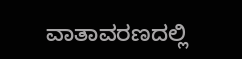ವಾತಾವರಣದಲ್ಲಿ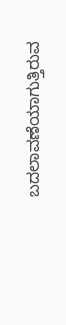ಬದಲಾವಣೆಯಾಗುತ್ತಿರುವ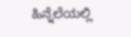ಹಿನ್ನೆಲೆಯಲ್ಲಿ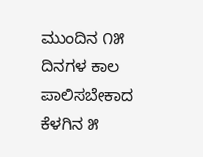ಮುಂದಿನ ೧೫ ದಿನಗಳ ಕಾಲ ಪಾಲಿಸಬೇಕಾದ ಕೆಳಗಿನ ೫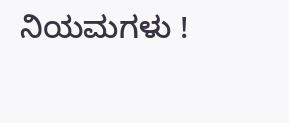ನಿಯಮಗಳು !